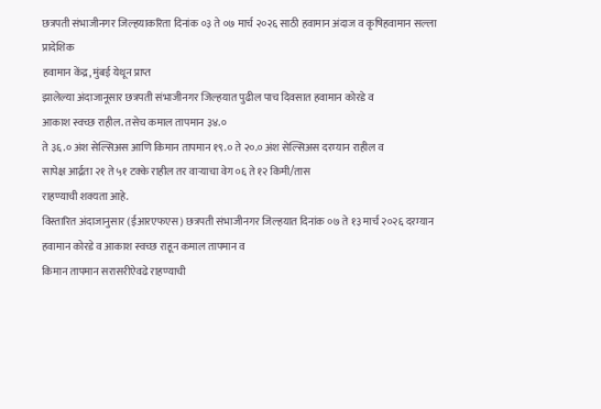छत्रपती संभाजीनगर जिल्हयाकरिता दिनांक ०३ ते ०७ मार्च २०२६ साठी हवामान अंदाज व कृषिहवामान सल्ला
प्रादेशिक
हवामान केंद्र, मुंबई येथून प्राप्त
झालेल्या अंदाजानूसार छत्रपती संभाजीनगर जिल्हयात पुढील पाच दिवसात हवामान कोरडे व
आकाश स्वच्छ राहील. तसेच कमाल तापमान ३४.०
ते ३६.० अंश सेल्सिअस आणि किमान तापमान १९.० ते २०.० अंश सेल्सिअस दरम्यान राहील व
सापेक्ष आर्द्रता २१ ते ५१ टक्के राहील तर वाऱ्याचा वेग ०६ ते १२ किमी/तास
राहण्याची शक्यता आहे.
विस्तारित अंदाजानुसार (ईआरएफएस) छत्रपती संभाजीनगर जिल्हयात दिनांक ०७ ते १३ मार्च २०२६ दरम्यान हवामान कोरडे व आकाश स्वच्छ राहून कमाल तापमान व
किमान तापमान सरासरीऐवढे राहण्याची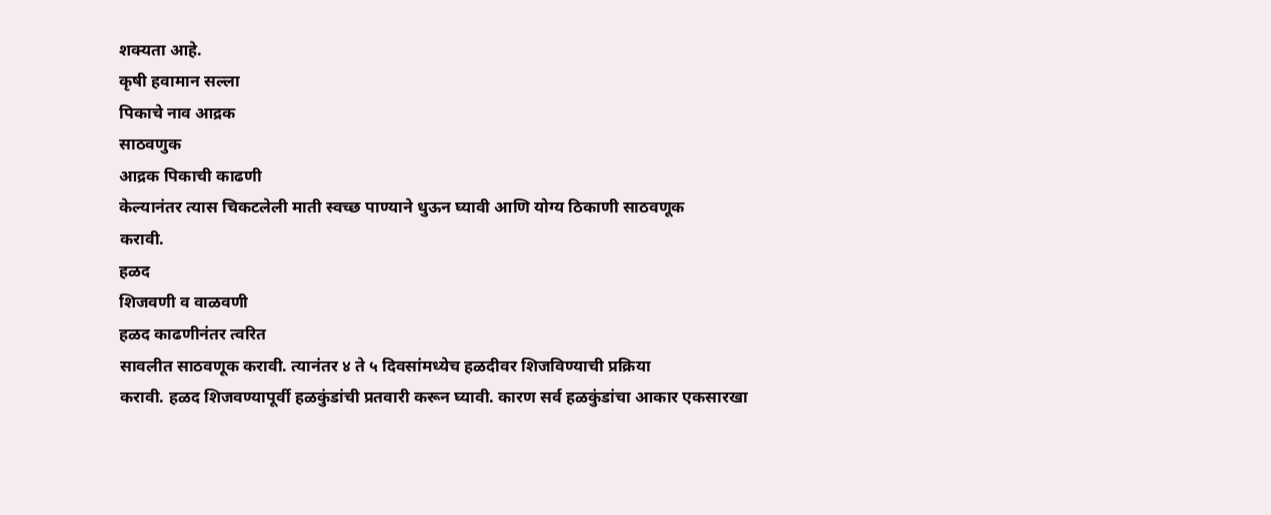शक्यता आहे.
कृषी हवामान सल्ला
पिकाचे नाव आद्रक
साठवणुक
आद्रक पिकाची काढणी
केल्यानंतर त्यास चिकटलेली माती स्वच्छ पाण्याने धुऊन घ्यावी आणि योग्य ठिकाणी साठवणूक
करावी.
हळद
शिजवणी व वाळवणी
हळद काढणीनंतर त्वरित
सावलीत साठवणूक करावी. त्यानंतर ४ ते ५ दिवसांमध्येच हळदीवर शिजविण्याची प्रक्रिया
करावी. हळद शिजवण्यापूर्वी हळकुंडांची प्रतवारी करून घ्यावी. कारण सर्व हळकुंडांचा आकार एकसारखा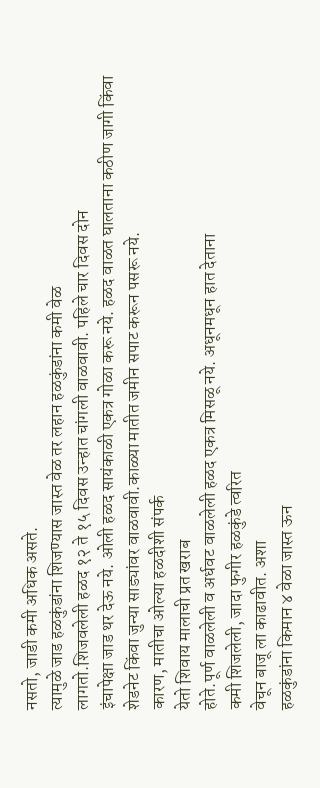नसतो, जाडी कमी अधिक असते.
त्यामुळे जाड हळकुंडांना शिजण्यास जास्त वेळ तर लहान हळकुंडांना कमी वेळ
लागतो.शिजवलेली हळद १२ ते १५ दिवस उन्हात चांगली वाळवावी. पहिले चार दिवस दोन
इंचापेक्षा जाड थर देऊ नये. ओली हळद सायंकाळी एकत्र गोळा करू नये. हळद वाळत घालताना कठीण जागी किंवा
शेडनेट किंवा जुन्या साड्यांवर वाळवावी.काळ्या मातीत जमीन सपाट करून पसरू नये.
कारण, मातीचा ओल्या हळदीशी संपर्क
येतो शिवाय मालाची प्रत खराब
होते.पूर्ण वाळलेली व अर्धवट वाळलेली हळद एकत्र मिसळू नये. अधूनमधून हात देताना
कमी शिजलेली, जादा फुगीर हळकुंडे त्वरित
वेचून बाजू ला काढावीत. अशा
हळकुंडांना किमान ४ वेळा जास्त ऊन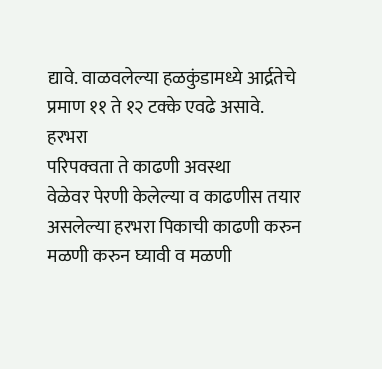द्यावे. वाळवलेल्या हळकुंडामध्ये आर्द्रतेचे
प्रमाण ११ ते १२ टक्के एवढे असावे.
हरभरा
परिपक्वता ते काढणी अवस्था
वेळेवर पेरणी केलेल्या व काढणीस तयार असलेल्या हरभरा पिकाची काढणी करुन
मळणी करुन घ्यावी व मळणी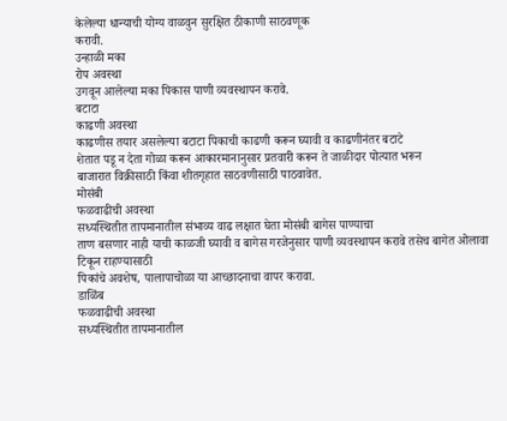केलेल्या धान्याची योग्य वाळवुन सुरक्षित ठीकाणी साठवणूक
करावी.
उन्हाळी मका
रोप अवस्था
उगवून आलेल्या मका पिकास पाणी व्यवस्थापन करावे.
बटाटा
काढणी अवस्था
काढणीस तयार असलेल्या बटाटा पिकाची काढणी करून घ्यावी व काढणीनंतर बटाटे
शेतात पडू न देता गोळा करून आकारमानानुसार प्रतवारी करून ते जाळीदार पोत्यात भरून
बाजारात विक्रीसाठी किंवा शीतगृहात साठवणीसाठी पाठवावेत.
मोसंबी
फळवाढीची अवस्था
सध्यस्थितीत तापमानातील संभाव्य वाढ लक्षात घेता मोसंबी बागेस पाण्याचा
ताण बसणार नाही याची काळजी घ्यावी व बागेस गरजेनुसार पाणी व्यवस्थापन करावे तसेच बागेत ओलावा टिकून राहण्यासाठी
पिकांचे अवशेष, पालापाचोळा या आच्छादनाचा वापर करावा.
डाळिंब
फळवाढीची अवस्था
सध्यस्थितीत तापमानातील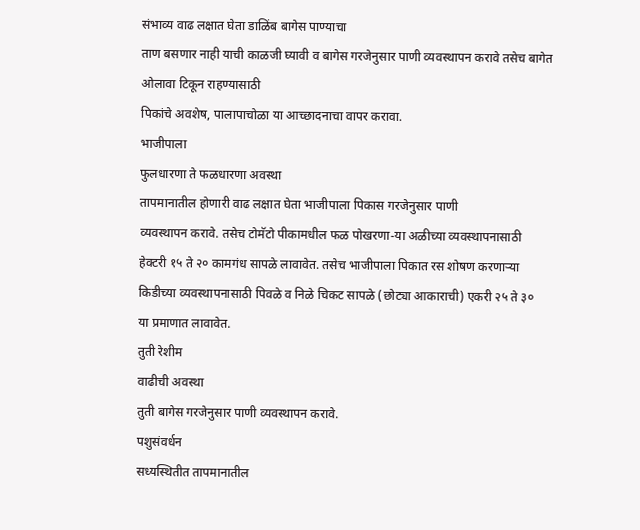संभाव्य वाढ लक्षात घेता डाळिंब बागेस पाण्याचा
ताण बसणार नाही याची काळजी घ्यावी व बागेस गरजेनुसार पाणी व्यवस्थापन करावे तसेच बागेत ओलावा टिकून राहण्यासाठी
पिकांचे अवशेष, पालापाचोळा या आच्छादनाचा वापर करावा.
भाजीपाला
फुलधारणा ते फळधारणा अवस्था
तापमानातील होणारी वाढ लक्षात घेता भाजीपाला पिकास गरजेनुसार पाणी
व्यवस्थापन करावे. तसेच टोमॅटो पीकामधील फळ पोखरणा-या अळीच्या व्यवस्थापनासाठी
हेक्टरी १५ ते २० कामगंध सापळे लावावेत. तसेच भाजीपाला पिकात रस शोषण करणाऱ्या
किडीच्या व्यवस्थापनासाठी पिवळे व निळे चिकट सापळे (छोट्या आकाराची) एकरी २५ ते ३०
या प्रमाणात लावावेत.
तुती रेशीम
वाढीची अवस्था
तुती बागेस गरजेनुसार पाणी व्यवस्थापन करावे.
पशुसंवर्धन
सध्यस्थितीत तापमानातील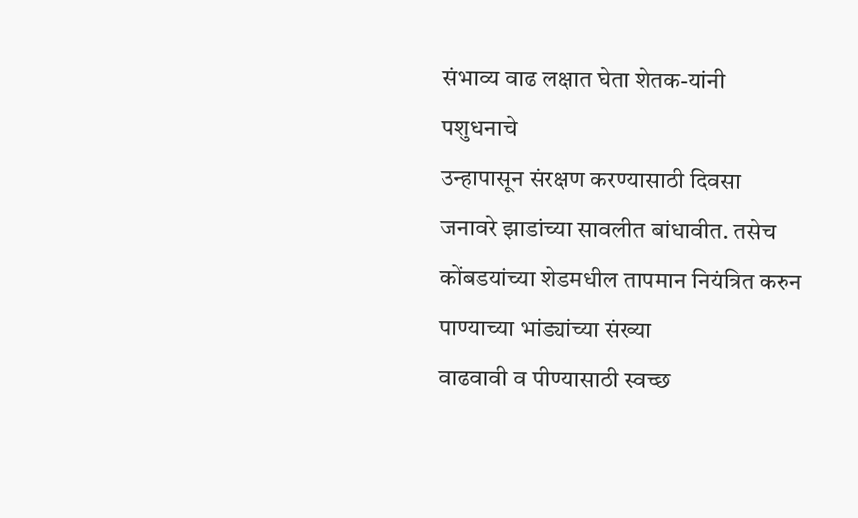संभाव्य वाढ लक्षात घेता शेतक-यांनी पशुधनाचे
उन्हापासून संरक्षण करण्यासाठी दिवसा जनावरे झाडांच्या सावलीत बांधावीत. तसेच
कोंबडयांच्या शेडमधील तापमान नियंत्रित करुन पाण्याच्या भांड्यांच्या संख्या
वाढवावी व पीण्यासाठी स्वच्छ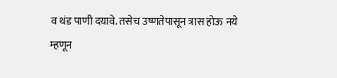व थंड पाणी दयावे. तसेच उष्णतेपासून त्रास होऊ नये
म्हणून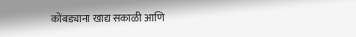कोंबड्याना खाद्य सकाळी आणि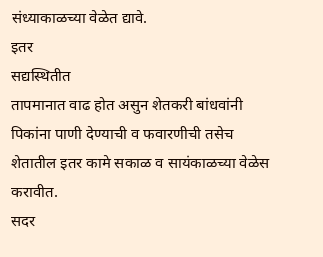संध्याकाळच्या वेळेत द्यावे.
इतर
सद्यस्थितीत
तापमानात वाढ होत असुन शेतकरी बांधवांनी पिकांना पाणी देण्याची व फवारणीची तसेच
शेतातील इतर कामे सकाळ व सायंकाळच्या वेळेस करावीत.
सदर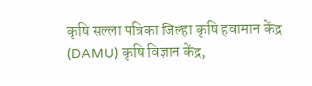कृषि सल्ला पत्रिका जिल्हा कृषि हवामान केंद्र (DAMU) कृषि विज्ञान केंद्र,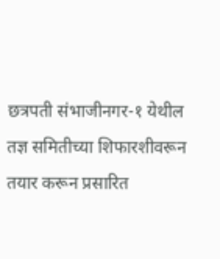छत्रपती संभाजीनगर-१ येथील तज्ञ समितीच्या शिफारशीवरून तयार करून प्रसारित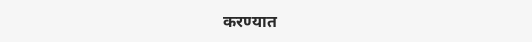करण्यात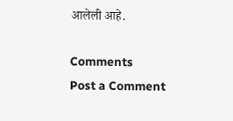आलेली आहे.

Comments
Post a Comment